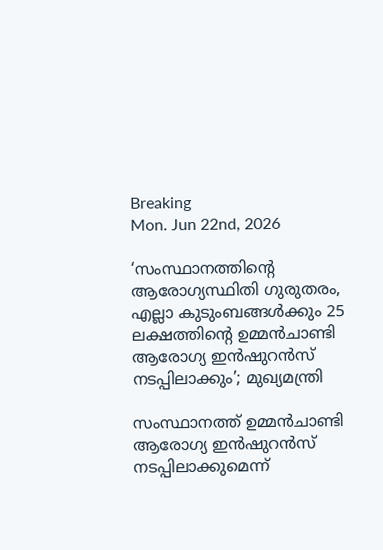Breaking
Mon. Jun 22nd, 2026

‘സംസ്ഥാനത്തിന്റെ ആരോഗ്യസ്ഥിതി ഗുരുതരം, എല്ലാ കുടുംബങ്ങൾക്കും 25 ലക്ഷത്തിന്റെ ഉമ്മൻചാണ്ടി ആരോഗ്യ ഇൻഷുറൻസ് നടപ്പിലാക്കും’; മുഖ്യമന്ത്രി

സംസ്ഥാനത്ത് ഉമ്മൻചാണ്ടി ആരോഗ്യ ഇൻഷുറൻസ് നടപ്പിലാക്കുമെന്ന്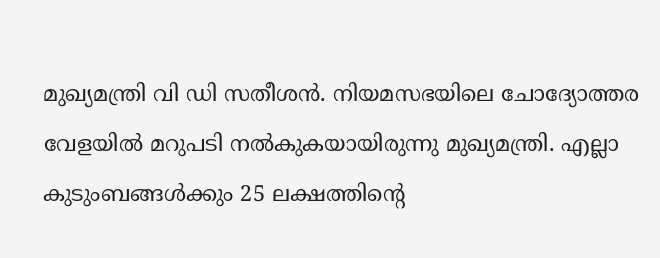മുഖ്യമന്ത്രി വി ഡി സതീശൻ. നിയമസഭയിലെ ചോദ്യോത്തര വേളയിൽ മറുപടി നൽകുകയായിരുന്നു മുഖ്യമന്ത്രി. എല്ലാ കുടുംബങ്ങൾക്കും 25 ലക്ഷത്തിന്റെ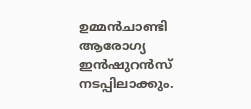ഉമ്മൻചാണ്ടി ആരോഗ്യ ഇൻഷുറൻസ് നടപ്പിലാക്കും.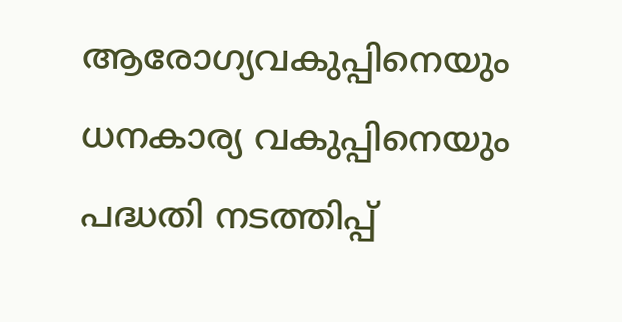ആരോഗ്യവകുപ്പിനെയും ധനകാര്യ വകുപ്പിനെയും പദ്ധതി നടത്തിപ്പ്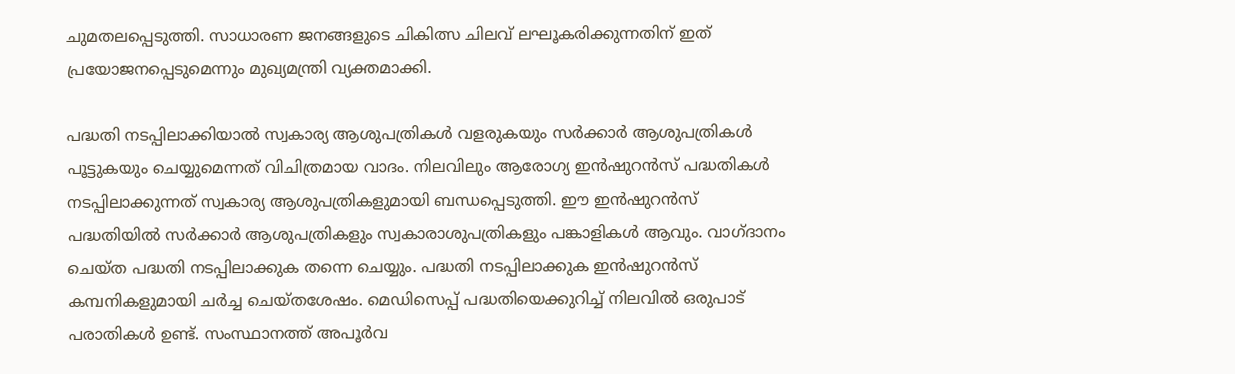ചുമതലപ്പെടുത്തി. സാധാരണ ജനങ്ങളുടെ ചികിത്സ ചിലവ് ലഘൂകരിക്കുന്നതിന് ഇത് പ്രയോജനപ്പെടുമെന്നും മുഖ്യമന്ത്രി വ്യക്തമാക്കി.

പദ്ധതി നടപ്പിലാക്കിയാൽ സ്വകാര്യ ആശുപത്രികൾ വളരുകയും സർക്കാർ ആശുപത്രികൾ പൂട്ടുകയും ചെയ്യുമെന്നത് വിചിത്രമായ വാദം. നിലവിലും ആരോഗ്യ ഇൻഷുറൻസ് പദ്ധതികൾ നടപ്പിലാക്കുന്നത് സ്വകാര്യ ആശുപത്രികളുമായി ബന്ധപ്പെടുത്തി. ഈ ഇൻഷുറൻസ് പദ്ധതിയിൽ സർക്കാർ ആശുപത്രികളും സ്വകാരാശുപത്രികളും പങ്കാളികൾ ആവും. വാഗ്ദാനം ചെയ്ത പദ്ധതി നടപ്പിലാക്കുക തന്നെ ചെയ്യും. പദ്ധതി നടപ്പിലാക്കുക ഇൻഷുറൻസ് കമ്പനികളുമായി ചർച്ച ചെയ്തശേഷം. മെഡിസെപ്പ് പദ്ധതിയെക്കുറിച്ച് നിലവിൽ ഒരുപാട് പരാതികൾ ഉണ്ട്. സംസ്ഥാനത്ത് അപൂർവ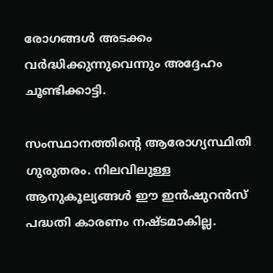രോഗങ്ങൾ അടക്കം വർദ്ധിക്കുന്നുവെന്നും അദ്ദേഹം ചൂണ്ടിക്കാട്ടി.

സംസ്ഥാനത്തിന്റെ ആരോഗ്യസ്ഥിതി ഗുരുതരം. നിലവിലുള്ള ആനുകൂല്യങ്ങൾ ഈ ഇൻഷുറൻസ് പദ്ധതി കാരണം നഷ്ടമാകില്ല.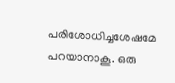പരിശോധിച്ചശേഷമേ പറയാനാകൂ. ഒരു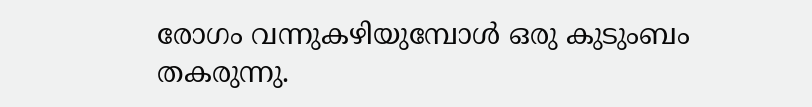രോഗം വന്നുകഴിയുമ്പോൾ ഒരു കുടുംബം തകരുന്നു.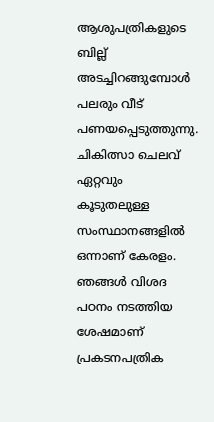ആശുപത്രികളുടെ ബില്ല് അടച്ചിറങ്ങുമ്പോൾ പലരും വീട് പണയപ്പെടുത്തുന്നു. ചികിത്സാ ചെലവ് ഏറ്റവും കൂടുതലുള്ള സംസ്ഥാനങ്ങളിൽ ഒന്നാണ് കേരളം. ഞങ്ങൾ വിശദ പഠനം നടത്തിയ ശേഷമാണ് പ്രകടനപത്രിക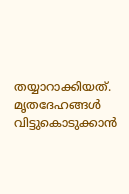തയ്യാറാക്കിയത്. മൃതദേഹങ്ങൾ വിട്ടുകൊടുക്കാൻ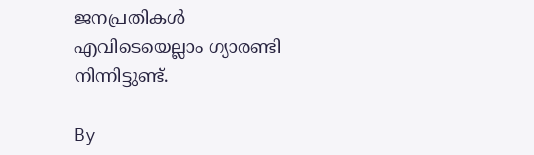ജനപ്രതികൾ എവിടെയെല്ലാം ഗ്യാരണ്ടി നിന്നിട്ടുണ്ട്.

By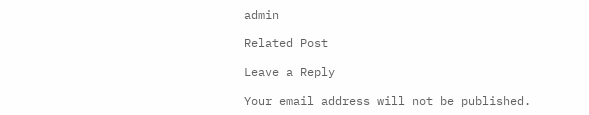admin

Related Post

Leave a Reply

Your email address will not be published.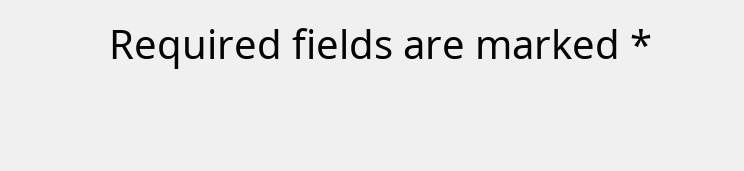Required fields are marked *